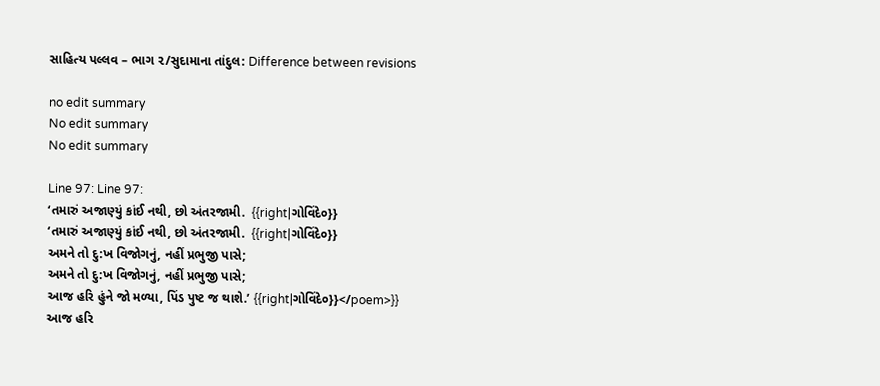સાહિત્ય પલ્લવ – ભાગ ૨/સુદામાના તાંદુલ: Difference between revisions

no edit summary
No edit summary
No edit summary

Line 97: Line 97:
‘તમારું અજાણ્યું કાંઈ નથી, છો અંતરજામી.  {{right|ગોવિંદે૦}}
‘તમારું અજાણ્યું કાંઈ નથી, છો અંતરજામી.  {{right|ગોવિંદે૦}}
અમને તો દુ:ખ વિજોગનું, નહીં પ્રભુજી પાસે;
અમને તો દુ:ખ વિજોગનું, નહીં પ્રભુજી પાસે;
આજ હરિ હુંને જો મળ્યા, પિંડ પુષ્ટ જ થાશે.’ {{right|ગોવિંદે૦}}</poem>}}
આજ હરિ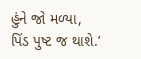હુંને જો મળ્યા, પિંડ પુષ્ટ જ થાશે.’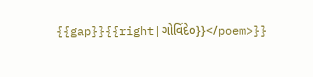{{gap}}{{right|ગોવિંદે૦}}</poem>}}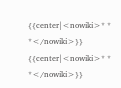{{center|<nowiki>* * *</nowiki>}}
{{center|<nowiki>* * *</nowiki>}}